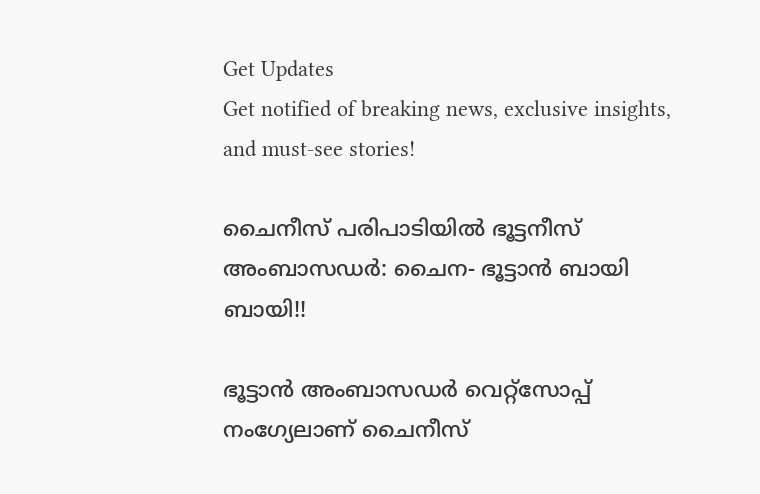Get Updates
Get notified of breaking news, exclusive insights, and must-see stories!

ചൈനീസ് പരിപാടിയില്‍ ഭൂട്ടനീസ് അംബാസഡര്‍: ചൈന- ഭൂട്ടാന്‍ ബായി ബായി!!

ഭൂട്ടാന്‍ അംബാസഡര്‍ വെറ്റ്സോപ്പ് നംഗ്യേലാണ് ചൈനീസ്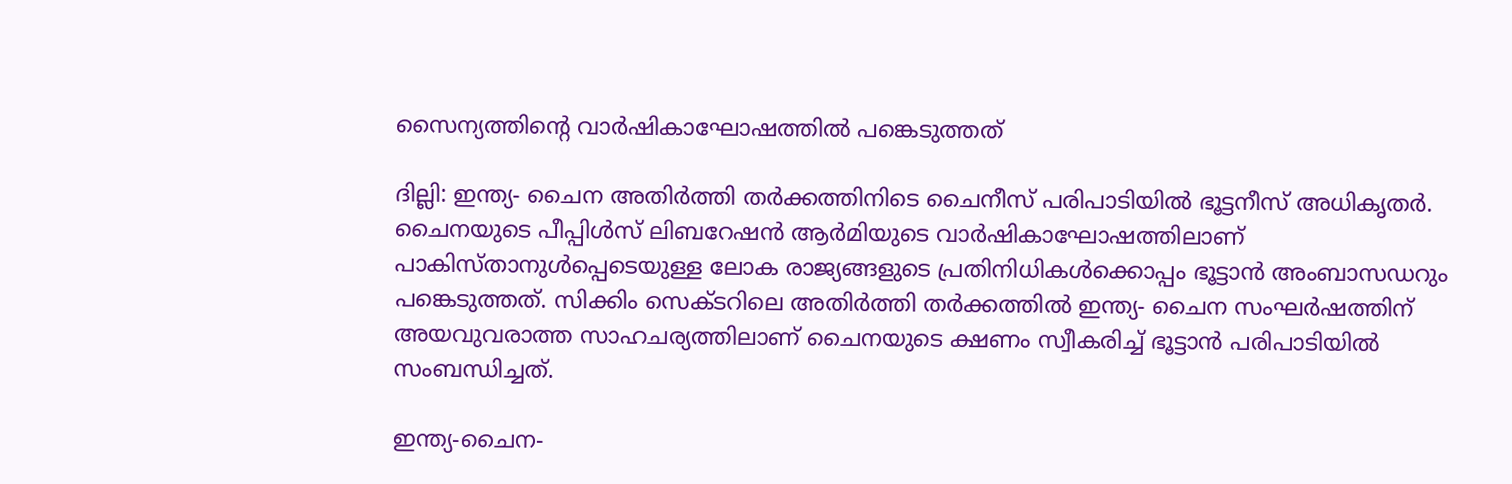സൈന്യത്തിന്‍റെ വാര്‍ഷികാഘോഷത്തില്‍ പങ്കെടുത്തത്

ദില്ലി: ഇന്ത്യ- ചൈന അതിര്‍ത്തി തര്‍ക്കത്തിനിടെ ചൈനീസ് പരിപാടിയില്‍ ഭൂട്ടനീസ് അധികൃതര്‍. ചൈനയുടെ പീപ്പിള്‍സ് ലിബറേഷന്‍ ആര്‍മിയുടെ വാര്‍ഷികാഘോഷത്തിലാണ് പാകിസ്താനുള്‍പ്പെടെയുള്ള ലോക രാജ്യങ്ങളുടെ പ്രതിനിധികള്‍ക്കൊപ്പം ഭൂട്ടാന്‍ അംബാസഡറും പങ്കെടുത്തത്. സിക്കിം സെക്ടറിലെ അതിര്‍ത്തി തര്‍ക്കത്തില്‍ ഇന്ത്യ- ചൈന സംഘര്‍ഷത്തിന് അയവുവരാത്ത സാഹചര്യത്തിലാണ് ചൈനയുടെ ക്ഷണം സ്വീകരിച്ച് ഭൂട്ടാന്‍ പരിപാടിയില്‍ സംബന്ധിച്ചത്.

ഇന്ത്യ-ചൈന-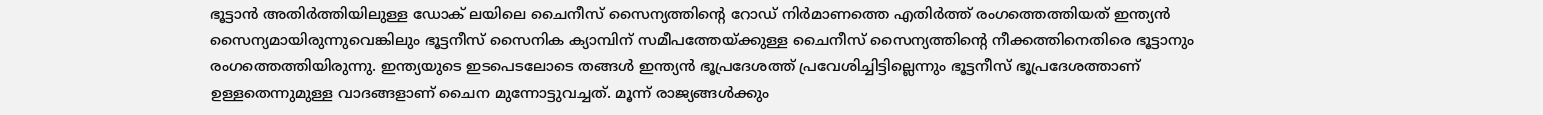ഭൂട്ടാന്‍ അതിര്‍ത്തിയിലുള്ള ഡോക് ലയിലെ ചൈനീസ് സൈന്യത്തിന്‍റെ റോഡ് നിര്‍മാണത്തെ എതിര്‍ത്ത് രംഗത്തെത്തിയത് ഇന്ത്യന്‍ സൈന്യമായിരുന്നുവെങ്കിലും ഭൂട്ടനീസ് സൈനിക ക്യാമ്പിന് സമീപത്തേയ്ക്കുള്ള ചൈനീസ് സൈന്യത്തിന്‍റെ നീക്കത്തിനെതിരെ ഭൂട്ടാനും രംഗത്തെത്തിയിരുന്നു. ഇന്ത്യയുടെ ഇടപെടലോടെ തങ്ങള്‍ ഇന്ത്യന്‍ ഭൂപ്രദേശത്ത് പ്രവേശിച്ചിട്ടില്ലെന്നും ഭൂട്ടനീസ് ഭൂപ്രദേശത്താണ് ഉള്ളതെന്നുമുള്ള വാദങ്ങളാണ് ചൈന മുന്നോട്ടുവച്ചത്. മൂന്ന് രാജ്യങ്ങള്‍ക്കും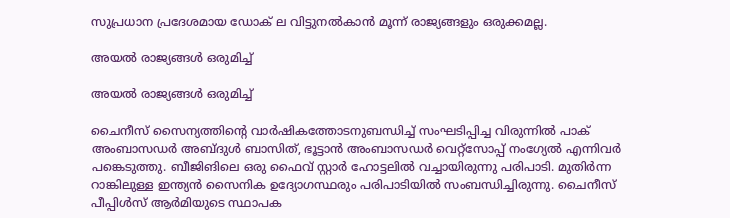സുപ്രധാന പ്രദേശമായ ഡോക് ല വിട്ടുനല്‍കാന്‍ മൂന്ന് രാജ്യങ്ങളും ഒരുക്കമല്ല.

അയല്‍ രാജ്യങ്ങള്‍ ഒരുമിച്ച്

അയല്‍ രാജ്യങ്ങള്‍ ഒരുമിച്ച്

ചൈനീസ് സൈന്യത്തിന്‍റെ വാര്‍ഷികത്തോടനുബന്ധിച്ച് സംഘടിപ്പിച്ച വിരുന്നില്‍ പാക് അംബാസഡര്‍ അബ്ദുള്‍ ബാസിത്, ഭൂട്ടാന്‍ അംബാസഡര്‍ വെറ്റ്സോപ്പ് നംഗ്യേല്‍ എന്നിവര്‍ പങ്കെടുത്തു. ബീജിങിലെ ഒരു ഫൈവ് സ്റ്റാര്‍ ഹോട്ടലില്‍ വച്ചായിരുന്നു പരിപാടി. മുതിര്‍ന്ന റാങ്കിലുള്ള ഇന്ത്യന്‍ സൈനിക ഉദ്യോഗസ്ഥരും പരിപാടിയില്‍ സംബന്ധിച്ചിരുന്നു. ചൈനീസ് പീപ്പിള്‍സ് ആര്‍മിയുടെ സ്ഥാപക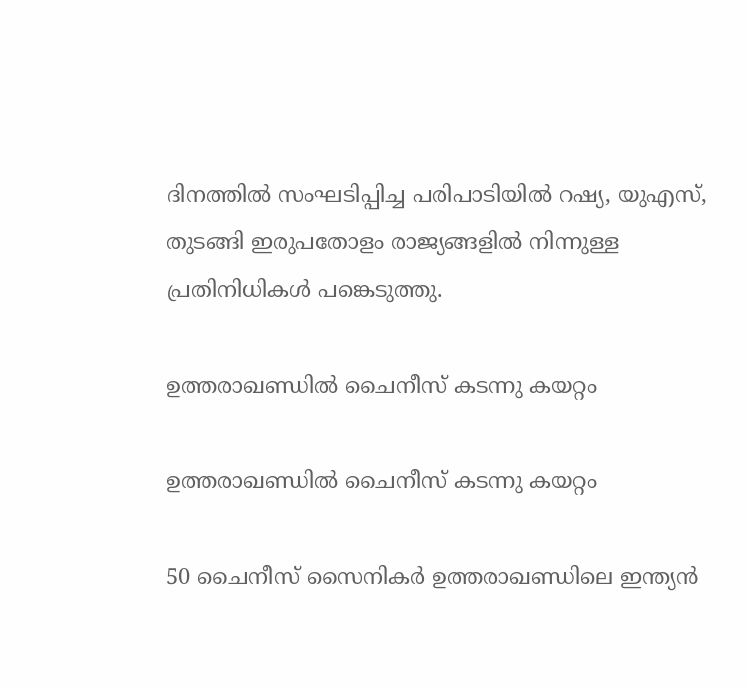ദിനത്തില്‍ സംഘടിപ്പിച്ച പരിപാടിയില്‍ റഷ്യ, യുഎസ്, തുടങ്ങി ഇരുപതോളം രാജ്യങ്ങളില്‍ നിന്നുള്ള പ്രതിനിധികള്‍ പങ്കെടുത്തു.

ഉത്തരാഖണ്ഡില്‍ ചൈനീസ് കടന്നു കയറ്റം

ഉത്തരാഖണ്ഡില്‍ ചൈനീസ് കടന്നു കയറ്റം

50 ചൈനീസ് സൈനികര്‍ ഉത്തരാഖണ്ഡിലെ ഇന്ത്യന്‍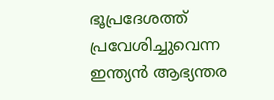ഭൂപ്രദേശത്ത് പ്രവേശിച്ചുവെന്ന ഇന്ത്യന്‍ ആഭ്യന്തര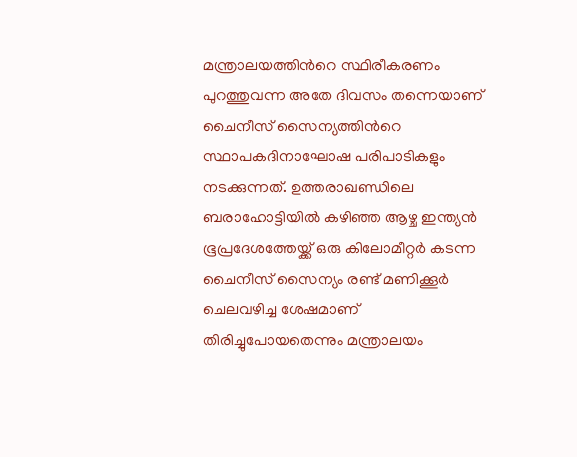മന്ത്രാലയത്തിന്‍റെ സ്ഥിരീകരണം പുറത്തുവന്ന അതേ ദിവസം തന്നെയാണ് ചൈനീസ് സൈന്യത്തിന്‍റെ സ്ഥാപകദിനാഘോഷ പരിപാടികളും നടക്കുന്നത്. ഉത്തരാഖണ്ഡിലെ ബരാഹോട്ടിയില്‍ കഴിഞ്ഞ ആഴ്ച ഇന്ത്യന്‍ ഭൂപ്രദേശത്തേയ്ക്ക് ഒരു കിലോമീറ്റര്‍ കടന്ന ചൈനീസ് സൈന്യം രണ്ട് മണിക്കൂര്‍ ചെലവഴിച്ച ശേഷമാണ് തിരിച്ചുപോയതെന്നും മന്ത്രാലയം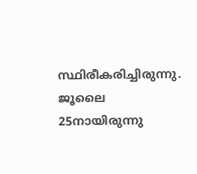സ്ഥിരീകരിച്ചിരുന്നു. ജൂലൈ 25നായിരുന്നു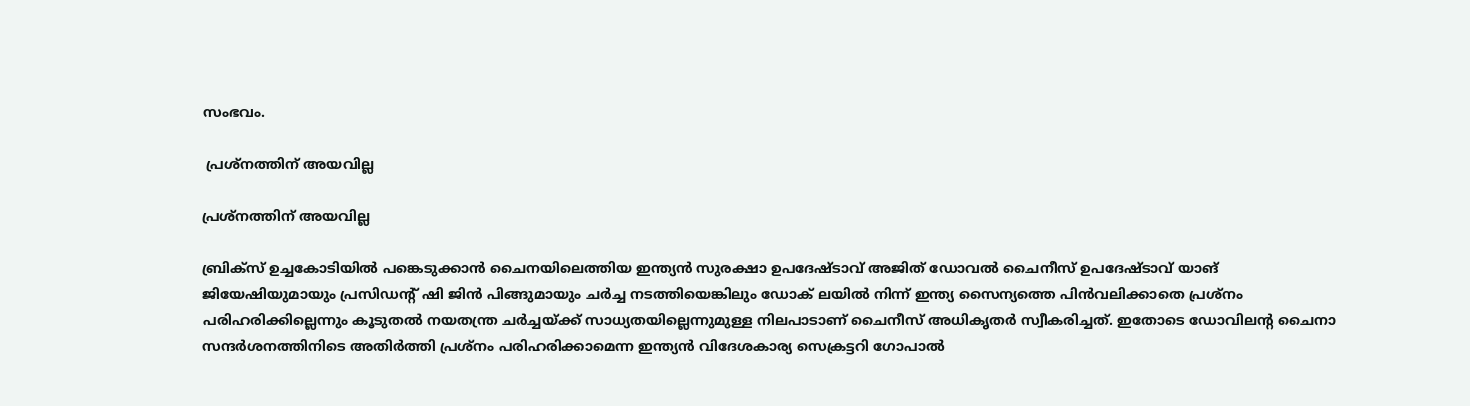സംഭവം.

 പ്രശ്നത്തിന് അയവില്ല

പ്രശ്നത്തിന് അയവില്ല

ബ്രിക്സ് ഉച്ചകോടിയില്‍ പങ്കെടുക്കാന്‍ ചൈനയിലെത്തിയ ഇന്ത്യന്‍ സുരക്ഷാ ഉപദേഷ്ടാവ് അജിത് ഡോവല്‍ ചൈനീസ് ഉപദേഷ്ടാവ് യാങ് ജിയേഷിയുമായും പ്രസി‍ഡന്‍റ് ഷി ജിന്‍ പിങ്ങുമായും ചര്‍ച്ച നടത്തിയെങ്കിലും ഡോക് ലയില്‍ നിന്ന് ഇന്ത്യ സൈന്യത്തെ പിന്‍വലിക്കാതെ പ്രശ്നം പരിഹരിക്കില്ലെന്നും കൂടുതല്‍ നയതന്ത്ര ചര്‍ച്ചയ്ക്ക് സാധ്യതയില്ലെന്നുമുള്ള നിലപാടാണ് ചൈനീസ് അധികൃതര്‍ സ്വീകരിച്ചത്. ഇതോടെ ഡോവിലന്‍റ ചൈനാ സന്ദര്‍ശനത്തിനിടെ അതിര്‍ത്തി പ്രശ്നം പരിഹരിക്കാമെന്ന ഇന്ത്യന്‍ വിദേശകാര്യ സെക്രട്ടറി ഗോപാല്‍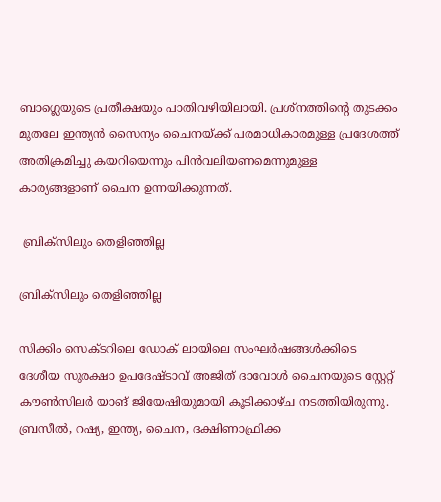ബാഗ്ലെയുടെ പ്രതീക്ഷയും പാതിവഴിയിലായി. പ്രശ്നത്തിന്‍റെ തുടക്കം മുതലേ ഇന്ത്യന്‍ സൈന്യം ചൈനയ്ക്ക് പരമാധികാരമുള്ള പ്രദേശത്ത് അതിക്രമിച്ചു കയറിയെന്നും പിന്‍വലിയണമെന്നുമുള്ള കാര്യങ്ങളാണ് ചൈന ഉന്നയിക്കുന്നത്.

 ബ്രിക്സിലും തെളിഞ്ഞില്ല

ബ്രിക്സിലും തെളിഞ്ഞില്ല

സിക്കിം സെക്ടറിലെ ഡോക് ലായിലെ സംഘർഷങ്ങൾക്കിടെ ദേശീയ സുരക്ഷാ ഉപദേഷ്ടാവ് അജിത് ദാവോൾ ചൈനയുടെ സ്റ്റേറ്റ് കൗൺസിലർ യാങ് ജിയേഷിയുമായി കൂടിക്കാഴ്ച നടത്തിയിരുന്നു. ബ്രസീൽ, റഷ്യ, ഇന്ത്യ, ചൈന, ദക്ഷിണാഫ്രിക്ക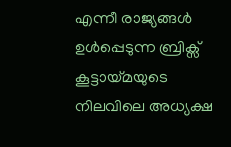എന്നീ രാജ്യങ്ങൾ ഉൾപ്പെടുന്ന ബ്രിക്സ് കൂട്ടായ്മയുടെ നിലവിലെ അധ്യക്ഷ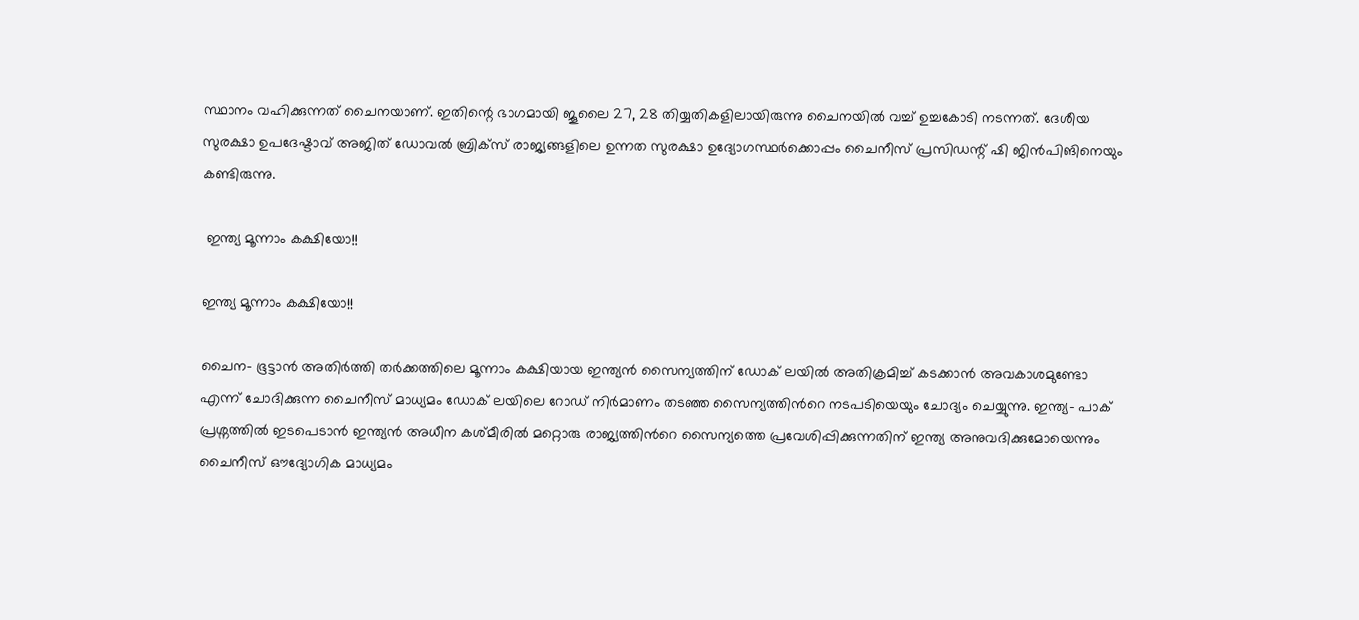സ്ഥാനം വഹിക്കുന്നത് ചൈനയാണ്. ഇതിന്റെ ഭാഗമായി ജൂലൈ 27, 28 തിയ്യതികളിലായിരുന്നു ചൈനയില്‍ വച്ച് ഉച്ചകോടി നടന്നത്. ദേശീയ സുരക്ഷാ ഉപദേഷ്ടാവ് അജിത് ഡോവൽ ബ്രിക്സ് രാജ്യങ്ങളിലെ ഉന്നത സുരക്ഷാ ഉദ്യോഗസ്ഥർക്കൊപ്പം ചൈനീസ് പ്രസിഡന്റ് ഷി ജിൻപിങിനെയും കണ്ടിരുന്നു.

 ഇന്ത്യ മൂന്നാം കക്ഷിയോ!!

ഇന്ത്യ മൂന്നാം കക്ഷിയോ!!

ചൈന- ഭൂട്ടാന്‍ അതിര്‍ത്തി തര്‍ക്കത്തിലെ മൂന്നാം കക്ഷിയായ ഇന്ത്യന്‍ സൈന്യത്തിന് ഡോക് ലയില്‍ അതിക്രമിച്ച് കടക്കാന്‍ അവകാശമുണ്ടോ എന്ന് ചോദിക്കുന്ന ചൈനീസ് മാധ്യമം ഡോക് ലയിലെ റോഡ് നിര്‍മാണം തടഞ്ഞ സൈന്യത്തിന്‍റെ നടപടിയെയും ചോദ്യം ചെയ്യുന്നു. ഇന്ത്യ- പാക് പ്രശ്നത്തില്‍ ഇടപെടാന്‍ ഇന്ത്യന്‍ അധീന കശ്മീരില്‍ മറ്റൊരു രാജ്യത്തിന്‍റെ സൈന്യത്തെ പ്രവേശിപ്പിക്കുന്നതിന് ഇന്ത്യ അനുവദിക്കുമോയെന്നും ചൈനീസ് ഔദ്യോഗിക മാധ്യമം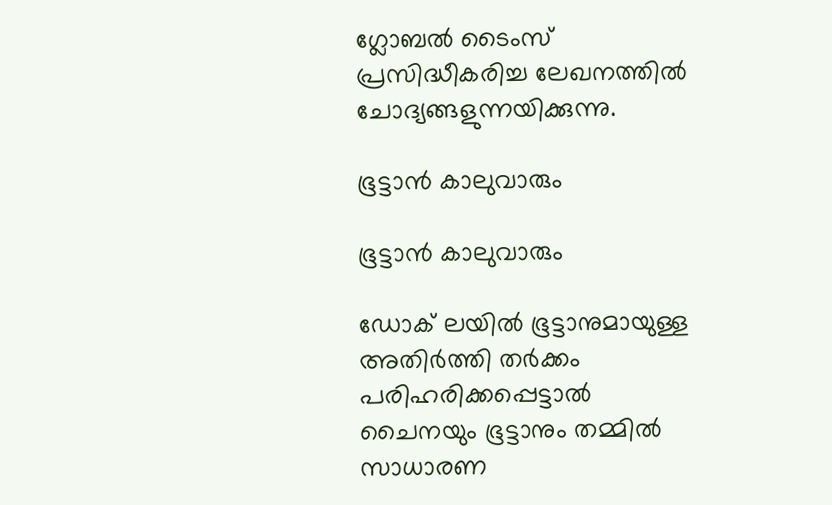ഗ്ലോബല്‍ ടൈംസ് പ്രസിദ്ധീകരിച്ച ലേഖനത്തില്‍ ചോദ്യങ്ങളുന്നയിക്കുന്നു.

ഭൂട്ടാന്‍ കാലുവാരും

ഭൂട്ടാന്‍ കാലുവാരും

ഡോക് ലയില്‍ ഭൂട്ടാനുമായുള്ള അതിര്‍ത്തി തര്‍ക്കം പരിഹരിക്കപ്പെട്ടാല്‍ ചൈനയും ഭൂട്ടാനും തമ്മില്‍ സാധാരണ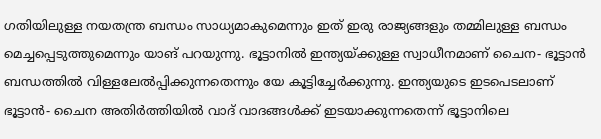ഗതിയിലുള്ള നയതന്ത്ര ബന്ധം സാധ്യമാകുമെന്നും ഇത് ഇരു രാജ്യങ്ങളും തമ്മിലുള്ള ബന്ധം മെച്ചപ്പെടുത്തുമെന്നും യാങ് പറയുന്നു. ഭൂട്ടാനില്‍ ഇന്ത്യയ്ക്കുള്ള സ്വാധീനമാണ് ചൈന- ഭൂട്ടാന്‍ ബന്ധത്തില്‍ വിള്ളലേല്‍പ്പിക്കുന്നതെന്നും യേ കൂട്ടിച്ചേര്‍ക്കുന്നു. ഇന്ത്യയുടെ ഇടപെടലാണ് ഭൂട്ടാന്‍- ചൈന അതിര്‍ത്തിയില്‍ വാദ് വാദങ്ങള്‍ക്ക് ഇടയാക്കുന്നതെന്ന് ഭൂട്ടാനിലെ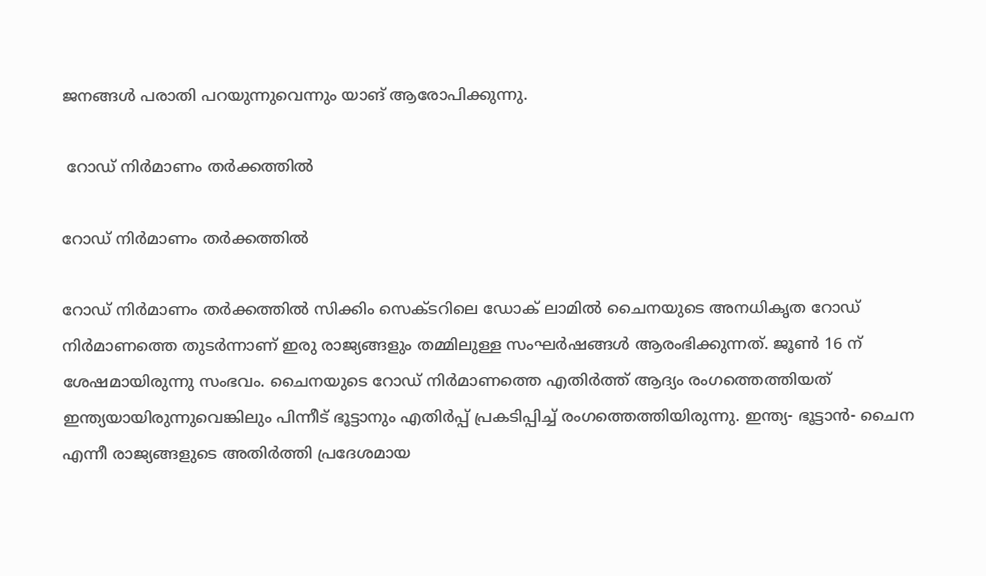ജനങ്ങള്‍ പരാതി പറയുന്നുവെന്നും യാങ് ആരോപിക്കുന്നു.

 റോഡ് നിര്‍മാണം തര്‍ക്കത്തില്‍

റോഡ് നിര്‍മാണം തര്‍ക്കത്തില്‍

റോഡ് നിര്‍മാണം തര്‍ക്കത്തില്‍ സിക്കിം സെക്ടറിലെ ഡോക് ലാമില്‍ ചൈനയുടെ അനധികൃത റോഡ് നിര്‍മാണത്തെ തുടര്‍ന്നാണ് ഇരു രാജ്യങ്ങളും തമ്മിലുള്ള സംഘര്‍ഷങ്ങള്‍ ആരംഭിക്കുന്നത്. ജൂണ്‍ 16 ന് ശേഷമായിരുന്നു സംഭവം. ചൈനയുടെ റോഡ് നിര്‍മാണത്തെ എതിര്‍ത്ത് ആദ്യം രംഗത്തെത്തിയത് ഇന്ത്യയായിരുന്നുവെങ്കിലും പിന്നീട് ഭൂട്ടാനും എതിര്‍പ്പ് പ്രകടിപ്പിച്ച് രംഗത്തെത്തിയിരുന്നു. ഇന്ത്യ- ഭൂട്ടാന്‍- ചൈന എന്നീ രാജ്യങ്ങളുടെ അതിര്‍ത്തി പ്രദേശമായ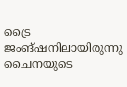ട്രൈ ജംങ്ഷനിലായിരുന്നു ചൈനയുടെ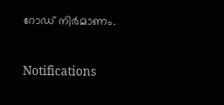റോഡ് നിര്‍മാണം.

Notifications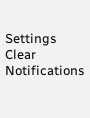Settings
Clear Notifications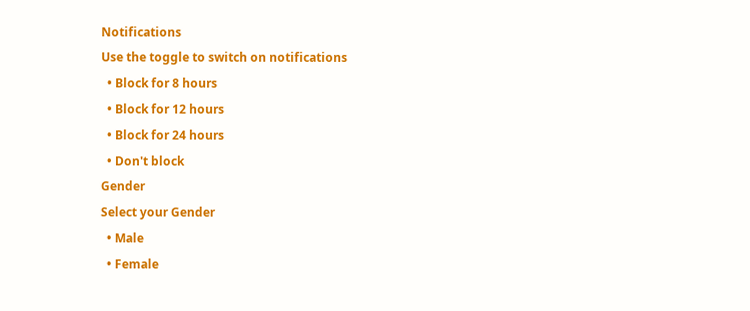Notifications
Use the toggle to switch on notifications
  • Block for 8 hours
  • Block for 12 hours
  • Block for 24 hours
  • Don't block
Gender
Select your Gender
  • Male
  • Female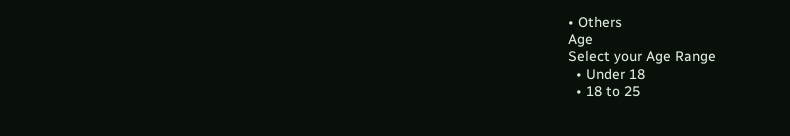• Others
Age
Select your Age Range
  • Under 18
  • 18 to 25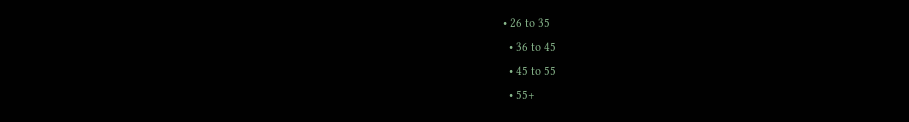• 26 to 35
  • 36 to 45
  • 45 to 55
  • 55+